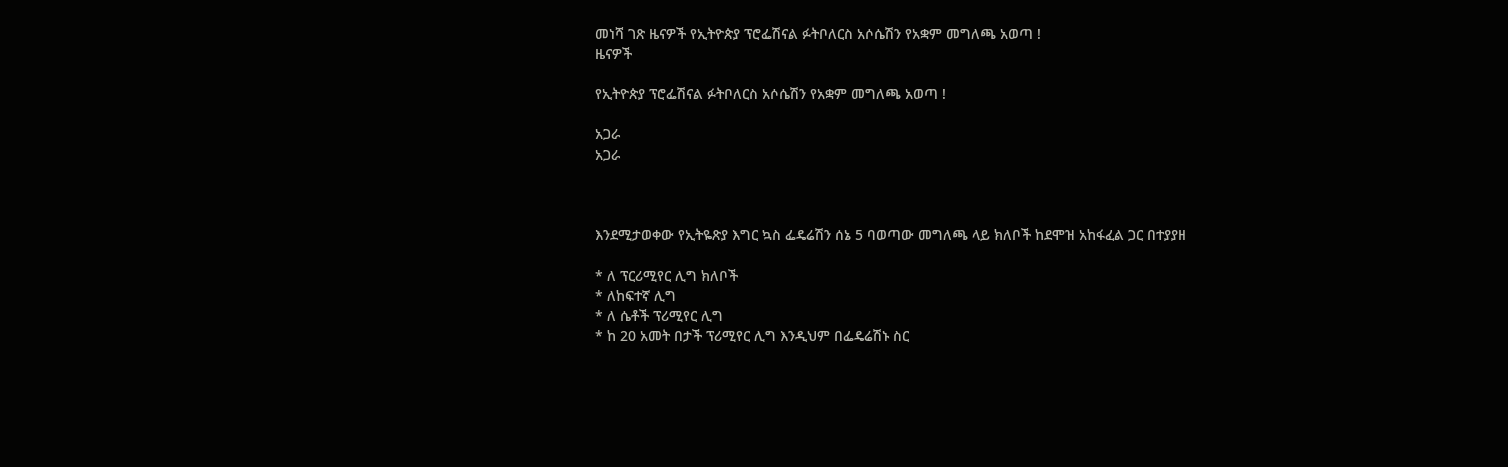መነሻ ገጽ ዜናዎች የኢትዮጵያ ፕሮፌሽናል ፉትቦለርስ አሶሴሽን የአቋም መግለጫ አወጣ !
ዜናዎች

የኢትዮጵያ ፕሮፌሽናል ፉትቦለርስ አሶሴሽን የአቋም መግለጫ አወጣ !

አጋራ
አጋራ



እንደሚታወቀው የኢትዬጽያ እግር ኳስ ፌዴሬሽን ሰኔ 5 ባወጣው መግለጫ ላይ ክለቦች ከደሞዝ አከፋፈል ጋር በተያያዘ

* ለ ፕርሪሚየር ሊግ ክለቦች
* ለከፍተኛ ሊግ
* ለ ሴቶች ፕሪሚየር ሊግ
* ከ 20 አመት በታች ፕሪሚየር ሊግ እንዲህም በፌዴሬሽኑ ስር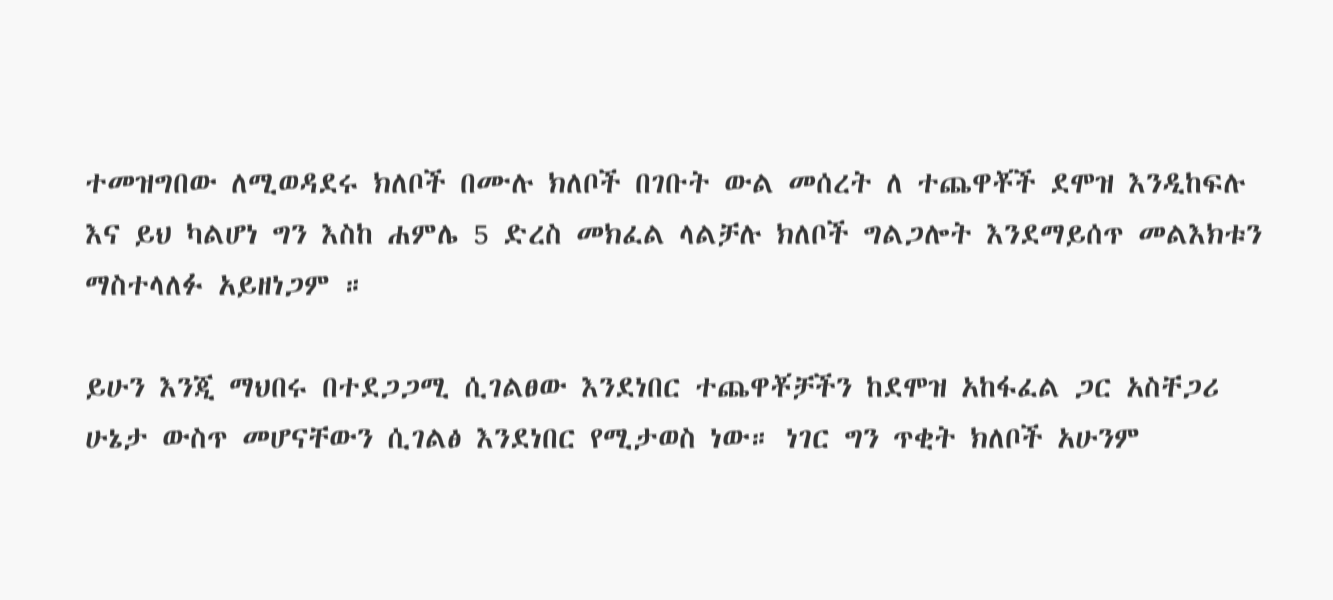ተመዝግበው ለሚወዳደሩ ክለቦች በሙሉ ክለቦች በገቡት ውል መሰረት ለ ተጨዋቾች ደሞዝ እንዲከፍሉ እና ይህ ካልሆነ ግን እስከ ሐምሌ 5 ድረስ መክፈል ላልቻሉ ክለቦች ግልጋሎት እንደማይሰጥ መልእክቱን ማስተላለፉ አይዘነጋም ።

ይሁን እንጂ ማህበሩ በተደጋጋሚ ሲገልፀው እንደነበር ተጨዋቾቻችን ከደሞዝ አከፋፈል ጋር አስቸጋሪ ሁኔታ ውስጥ መሆናቸውን ሲገልፅ እንደነበር የሚታወስ ነው። ነገር ግን ጥቂት ክለቦች አሁንም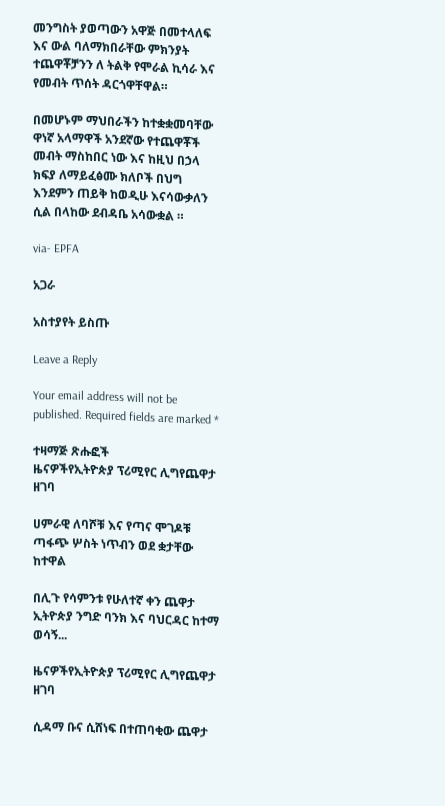መንግስት ያወጣውን አዋጅ በመተላለፍ እና ውል ባለማክበራቸው ምክንያት ተጨዋቾቻንን ለ ትልቅ የሞራል ኪሳራ እና የመብት ጥሰት ዳርጎዋቸዋል።

በመሆኑም ማህበራችን ከተቋቋመባቸው ዋነኛ አላማዋች አንደኛው የተጨዋቾች መብት ማስከበር ነው እና ከዚህ በኃላ ክፍያ ለማይፈፅሙ ክለቦች በህግ እንደምን ጠይቅ ከወዲሁ እናሳውቃለን ሲል በላከው ደብዳቤ አሳውቋል ።

via- EPFA

አጋራ

አስተያየት ይስጡ

Leave a Reply

Your email address will not be published. Required fields are marked *

ተዛማጅ ጽሑፎች
ዜናዎችየኢትዮጵያ ፕሪሚየር ሊግየጨዋታ ዘገባ

ሀምራዊ ለባሾቹ እና የጣና ሞገዶቹ ጣፋጭ ሦስት ነጥብን ወደ ቋታቸው ከተዋል

በሊጉ የሳምንቱ የሁለተኛ ቀን ጨዋታ ኢትዮጵያ ንግድ ባንክ እና ባህርዳር ከተማ ወሳኝ...

ዜናዎችየኢትዮጵያ ፕሪሚየር ሊግየጨዋታ ዘገባ

ሲዳማ ቡና ሲሸነፍ በተጠባቂው ጨዋታ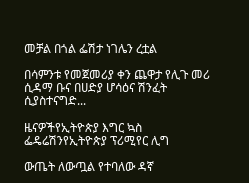መቻል በጎል ፌሽታ ነገሌን ረቷል

በሳምንቱ የመጀመሪያ ቀን ጨዋታ የሊጉ መሪ ሲዳማ ቡና በሀድያ ሆሳዕና ሽንፈት ሲያስተናግድ...

ዜናዎችየኢትዮጵያ እግር ኳስ ፌዴሬሽንየኢትዮጵያ ፕሪሚየር ሊግ

ውጤት ለውጧል የተባለው ዳኛ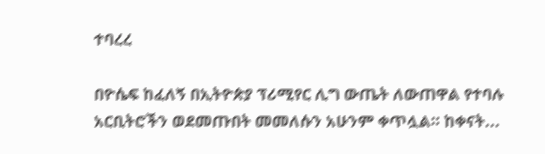ተባረረ

በዮሴፍ ከፈለኝ በኢትዮጵያ ፕሪሚየር ሊግ ውጤት ለውጠዋል የተባሉ አርቢትሮችን ወደመጡበት መመለሱን አሁንም ቀጥሏል። ከቀናት...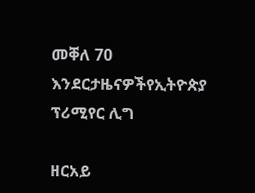መቐለ 70 እንደርታዜናዎችየኢትዮጵያ ፕሪሚየር ሊግ

ዘርአይ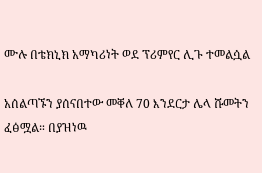ሙሉ በቴክኒክ አማካሪነት ወደ ፕሪምየር ሊጉ ተመልሷል

አሰልጣኙን ያሰናበተው መቐለ 70 እንደርታ ሌላ ሹመትን ፈፅሟል። በያዝነዉ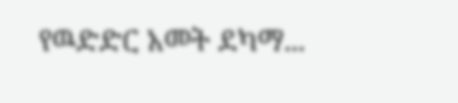የዉድድር አመት ደካማ...